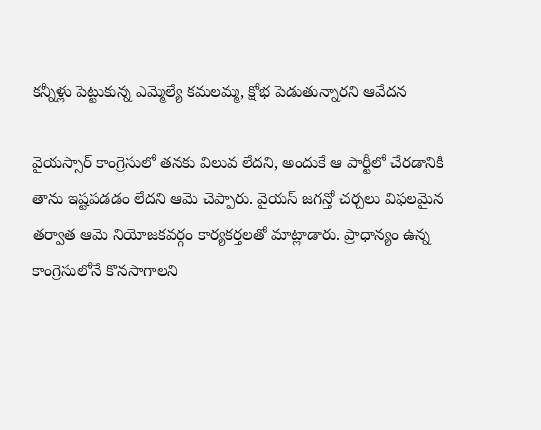కన్నీళ్లు పెట్టుకున్న ఎమ్మెల్యే కమలమ్మ, క్షోభ పెడుతున్నారని ఆవేదన

వైయస్సార్ కాంగ్రెసులో తనకు విలువ లేదని, అందుకే ఆ పార్టీలో చేరడానికి తాను ఇష్టపడడం లేదని ఆమె చెప్పారు. వైయస్ జగన్తో చర్చలు విఫలమైన తర్వాత ఆమె నియోజకవర్గం కార్యకర్తలతో మాట్లాడారు. ప్రాధాన్యం ఉన్న కాంగ్రెసులోనే కొనసాగాలని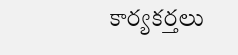కార్యకర్తలు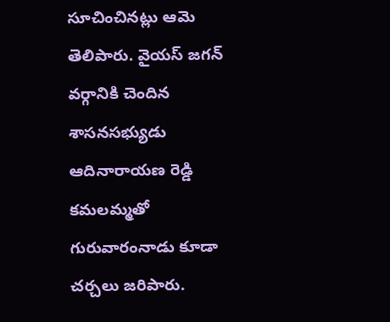సూచించినట్లు ఆమె తెలిపారు. వైయస్ జగన్ వర్గానికి చెందిన శాసనసభ్యుడు ఆదినారాయణ రెడ్డి కమలమ్మతో గురువారంనాడు కూడా చర్చలు జరిపారు.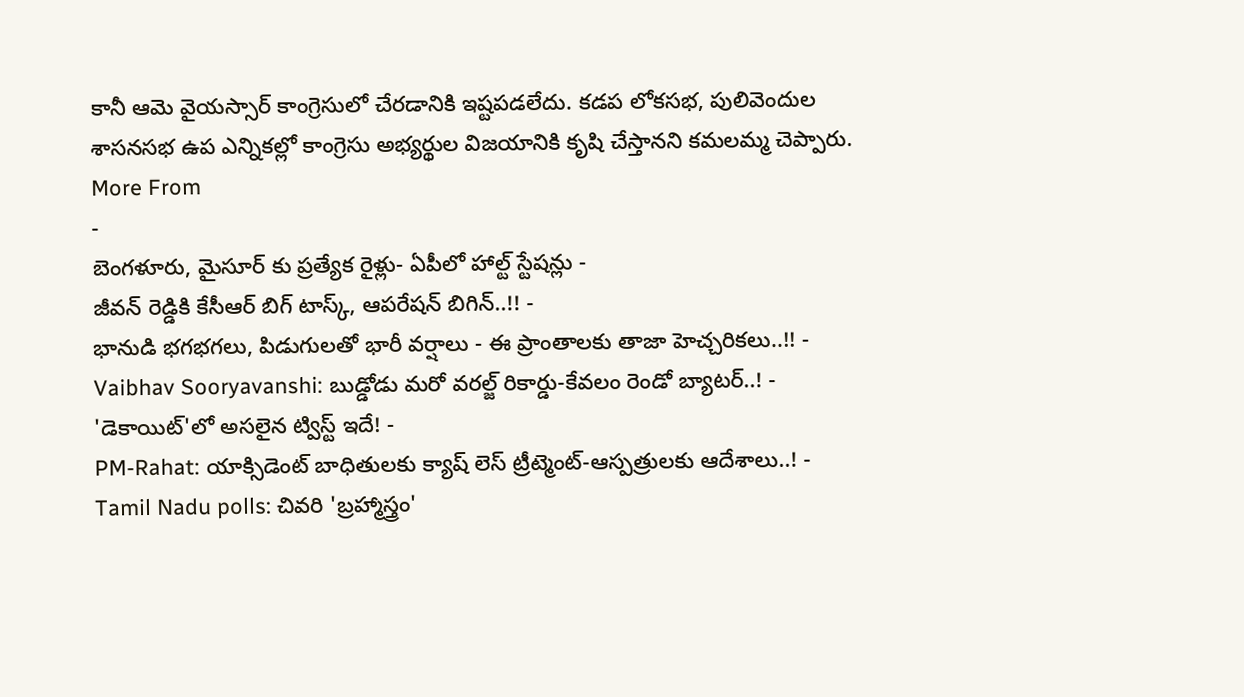కానీ ఆమె వైయస్సార్ కాంగ్రెసులో చేరడానికి ఇష్టపడలేదు. కడప లోకసభ, పులివెందుల శాసనసభ ఉప ఎన్నికల్లో కాంగ్రెసు అభ్యర్థుల విజయానికి కృషి చేస్తానని కమలమ్మ చెప్పారు.
More From
-
బెంగళూరు, మైసూర్ కు ప్రత్యేక రైళ్లు- ఏపీలో హాల్ట్ స్టేషన్లు -
జీవన్ రెడ్డికి కేసీఆర్ బిగ్ టాస్క్, ఆపరేషన్ బిగిన్..!! -
భానుడి భగభగలు, పిడుగులతో భారీ వర్షాలు - ఈ ప్రాంతాలకు తాజా హెచ్చరికలు..!! -
Vaibhav Sooryavanshi: బుడ్డోడు మరో వరల్జ్ రికార్డు-కేవలం రెండో బ్యాటర్..! -
'డెకాయిట్'లో అసలైన ట్విస్ట్ ఇదే! -
PM-Rahat: యాక్సిడెంట్ బాధితులకు క్యాష్ లెస్ ట్రీట్మెంట్-ఆస్పత్రులకు ఆదేశాలు..! -
Tamil Nadu polls: చివరి 'బ్రహ్మాస్త్రం'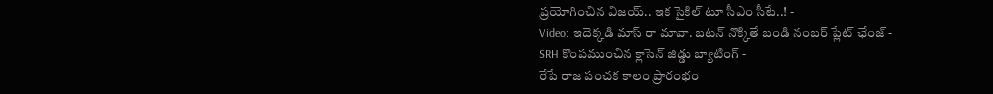ప్రయోగించిన విజయ్.. ఇక సైకిల్ టూ సీఎం సీటే..! -
Video: ఇదెక్కడి మాస్ రా మావా. బటన్ నొక్కితే బండి నంబర్ ప్లేట్ ఛేంజ్ -
SRH కొంపముంచిన క్లాసెన్ జిడ్డు బ్యాటింగ్ -
రేపే రాజ పంచక కాలం ప్రారంభం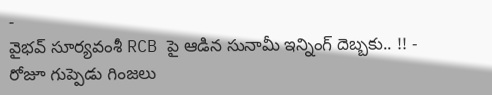-
వైభవ్ సూర్యవంశీ RCB పై ఆడిన సునామీ ఇన్నింగ్ దెబ్బకు.. !! -
రోజూ గుప్పెడు గింజలు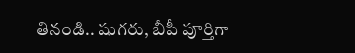తినండి.. షుగరు, బీపీ పూర్తిగా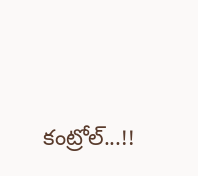కంట్రోల్...!!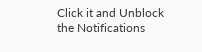Click it and Unblock the Notifications